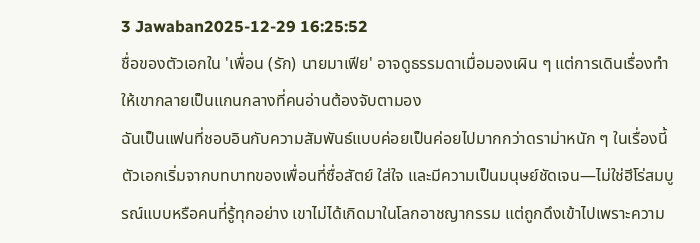3 Jawaban2025-12-29 16:25:52
ชื่อของตัวเอกใน 'เพื่อน (รัก) นายมาเฟีย' อาจดูธรรมดาเมื่อมองเผิน ๆ แต่การเดินเรื่องทำให้เขากลายเป็นแกนกลางที่คนอ่านต้องจับตามอง
ฉันเป็นแฟนที่ชอบอินกับความสัมพันธ์แบบค่อยเป็นค่อยไปมากกว่าดราม่าหนัก ๆ ในเรื่องนี้ตัวเอกเริ่มจากบทบาทของเพื่อนที่ซื่อสัตย์ ใส่ใจ และมีความเป็นมนุษย์ชัดเจน—ไม่ใช่ฮีโร่สมบูรณ์แบบหรือคนที่รู้ทุกอย่าง เขาไม่ได้เกิดมาในโลกอาชญากรรม แต่ถูกดึงเข้าไปเพราะความ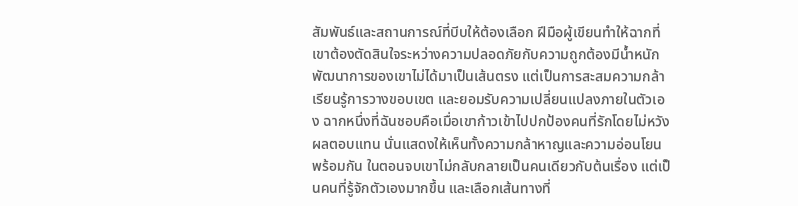สัมพันธ์และสถานการณ์ที่บีบให้ต้องเลือก ฝีมือผู้เขียนทำให้ฉากที่เขาต้องตัดสินใจระหว่างความปลอดภัยกับความถูกต้องมีน้ำหนัก
พัฒนาการของเขาไม่ได้มาเป็นเส้นตรง แต่เป็นการสะสมความกล้า เรียนรู้การวางขอบเขต และยอมรับความเปลี่ยนแปลงภายในตัวเอง ฉากหนึ่งที่ฉันชอบคือเมื่อเขาก้าวเข้าไปปกป้องคนที่รักโดยไม่หวังผลตอบแทน นั่นแสดงให้เห็นทั้งความกล้าหาญและความอ่อนโยนพร้อมกัน ในตอนจบเขาไม่กลับกลายเป็นคนเดียวกับต้นเรื่อง แต่เป็นคนที่รู้จักตัวเองมากขึ้น และเลือกเส้นทางที่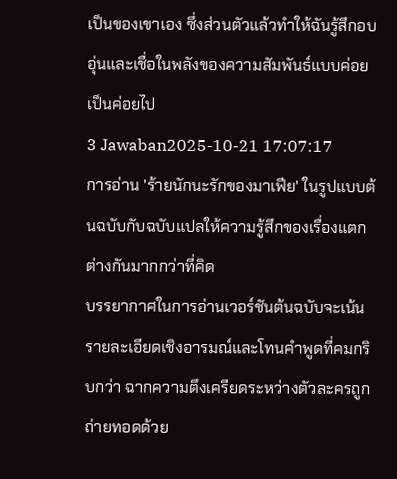เป็นของเขาเอง ซึ่งส่วนตัวแล้วทำให้ฉันรู้สึกอบอุ่นและเชื่อในพลังของความสัมพันธ์แบบค่อยเป็นค่อยไป
3 Jawaban2025-10-21 17:07:17
การอ่าน 'ร้ายนักนะรักของมาเฟีย' ในรูปแบบต้นฉบับกับฉบับแปลให้ความรู้สึกของเรื่องแตกต่างกันมากกว่าที่คิด
บรรยากาศในการอ่านเวอร์ชันต้นฉบับจะเน้นรายละเอียดเชิงอารมณ์และโทนคำพูดที่คมกริบกว่า ฉากความตึงเครียดระหว่างตัวละครถูกถ่ายทอดด้วย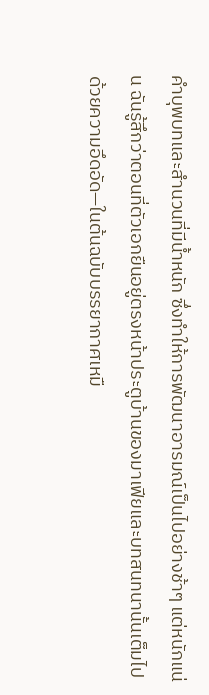คำบุพบทและสำนวนที่มีน้ำหนัก ซึ่งทำให้การพัฒนาอารมณ์เป็นไปอย่างช้าๆ แต่หนักแน่น ฉันรู้สึกว่าตอนที่ตัวเอกยืนอยู่ตรงหน้าประตูบ้านของมาเฟียและบทสนทนานั้นเต็มไปด้วยความอึดอัด—ในต้นฉบับบรรยากาศเหมื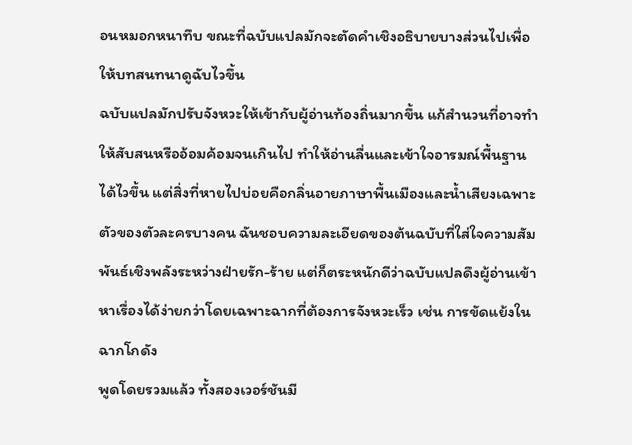อนหมอกหนาทึบ ขณะที่ฉบับแปลมักจะตัดคำเชิงอธิบายบางส่วนไปเพื่อให้บทสนทนาดูฉับไวขึ้น
ฉบับแปลมักปรับจังหวะให้เข้ากับผู้อ่านท้องถิ่นมากขึ้น แก้สำนวนที่อาจทำให้สับสนหรืออ้อมค้อมจนเกินไป ทำให้อ่านลื่นและเข้าใจอารมณ์พื้นฐานได้ไวขึ้น แต่สิ่งที่หายไปบ่อยคือกลิ่นอายภาษาพื้นเมืองและน้ำเสียงเฉพาะตัวของตัวละครบางคน ฉันชอบความละเอียดของต้นฉบับที่ใส่ใจความสัมพันธ์เชิงพลังระหว่างฝ่ายรัก-ร้าย แต่ก็ตระหนักดีว่าฉบับแปลดึงผู้อ่านเข้าหาเรื่องได้ง่ายกว่าโดยเฉพาะฉากที่ต้องการจังหวะเร็ว เช่น การขัดแย้งในฉากโกดัง
พูดโดยรวมแล้ว ทั้งสองเวอร์ชันมี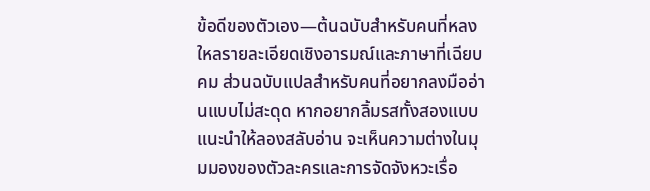ข้อดีของตัวเอง—ต้นฉบับสำหรับคนที่หลงใหลรายละเอียดเชิงอารมณ์และภาษาที่เฉียบคม ส่วนฉบับแปลสำหรับคนที่อยากลงมืออ่านแบบไม่สะดุด หากอยากลิ้มรสทั้งสองแบบ แนะนำให้ลองสลับอ่าน จะเห็นความต่างในมุมมองของตัวละครและการจัดจังหวะเรื่อ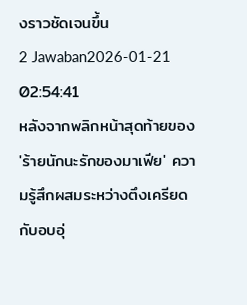งราวชัดเจนขึ้น
2 Jawaban2026-01-21 02:54:41
หลังจากพลิกหน้าสุดท้ายของ 'ร้ายนักนะรักของมาเฟีย' ความรู้สึกผสมระหว่างตึงเครียดกับอบอุ่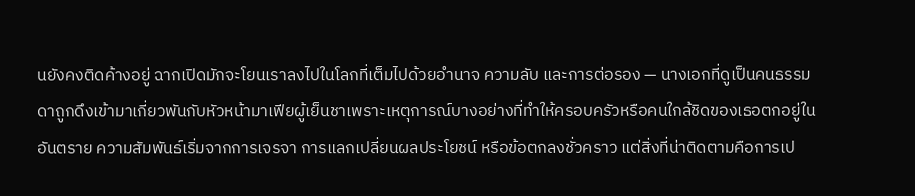นยังคงติดค้างอยู่ ฉากเปิดมักจะโยนเราลงไปในโลกที่เต็มไปด้วยอำนาจ ความลับ และการต่อรอง — นางเอกที่ดูเป็นคนธรรมดาถูกดึงเข้ามาเกี่ยวพันกับหัวหน้ามาเฟียผู้เย็นชาเพราะเหตุการณ์บางอย่างที่ทำให้ครอบครัวหรือคนใกล้ชิดของเธอตกอยู่ในอันตราย ความสัมพันธ์เริ่มจากการเจรจา การแลกเปลี่ยนผลประโยชน์ หรือข้อตกลงชั่วคราว แต่สิ่งที่น่าติดตามคือการเป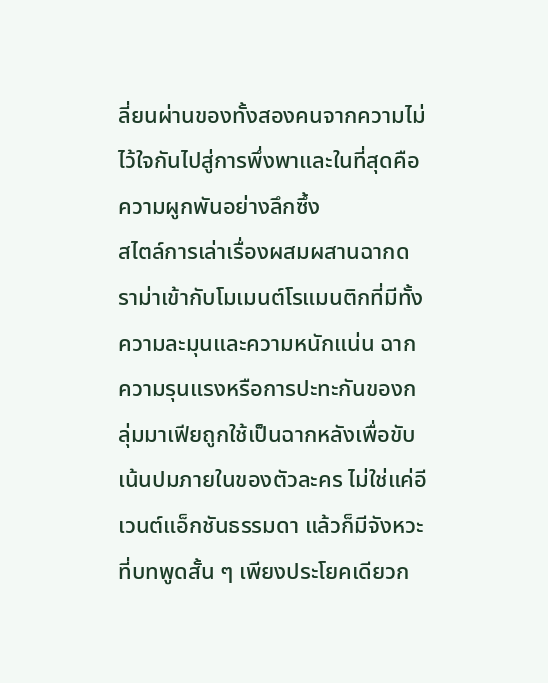ลี่ยนผ่านของทั้งสองคนจากความไม่ไว้ใจกันไปสู่การพึ่งพาและในที่สุดคือความผูกพันอย่างลึกซึ้ง
สไตล์การเล่าเรื่องผสมผสานฉากดราม่าเข้ากับโมเมนต์โรแมนติกที่มีทั้งความละมุนและความหนักแน่น ฉากความรุนแรงหรือการปะทะกันของกลุ่มมาเฟียถูกใช้เป็นฉากหลังเพื่อขับเน้นปมภายในของตัวละคร ไม่ใช่แค่อีเวนต์แอ็กชันธรรมดา แล้วก็มีจังหวะที่บทพูดสั้น ๆ เพียงประโยคเดียวก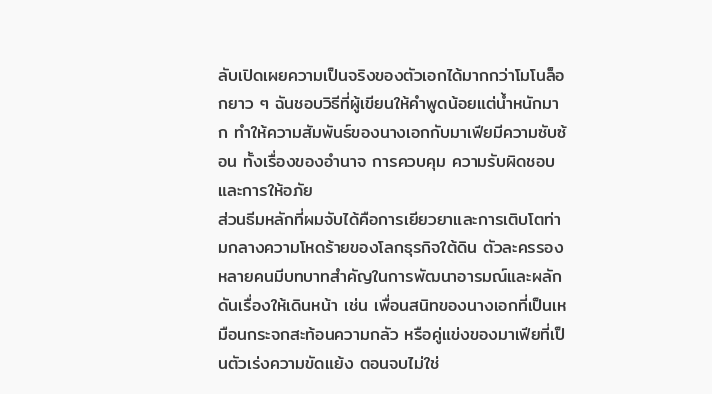ลับเปิดเผยความเป็นจริงของตัวเอกได้มากกว่าโมโนล็อกยาว ๆ ฉันชอบวิธีที่ผู้เขียนให้คำพูดน้อยแต่น้ำหนักมาก ทำให้ความสัมพันธ์ของนางเอกกับมาเฟียมีความซับซ้อน ทั้งเรื่องของอำนาจ การควบคุม ความรับผิดชอบ และการให้อภัย
ส่วนธีมหลักที่ผมจับได้คือการเยียวยาและการเติบโตท่ามกลางความโหดร้ายของโลกธุรกิจใต้ดิน ตัวละครรองหลายคนมีบทบาทสำคัญในการพัฒนาอารมณ์และผลักดันเรื่องให้เดินหน้า เช่น เพื่อนสนิทของนางเอกที่เป็นเหมือนกระจกสะท้อนความกลัว หรือคู่แข่งของมาเฟียที่เป็นตัวเร่งความขัดแย้ง ตอนจบไม่ใช่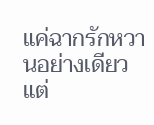แค่ฉากรักหวานอย่างเดียว แต่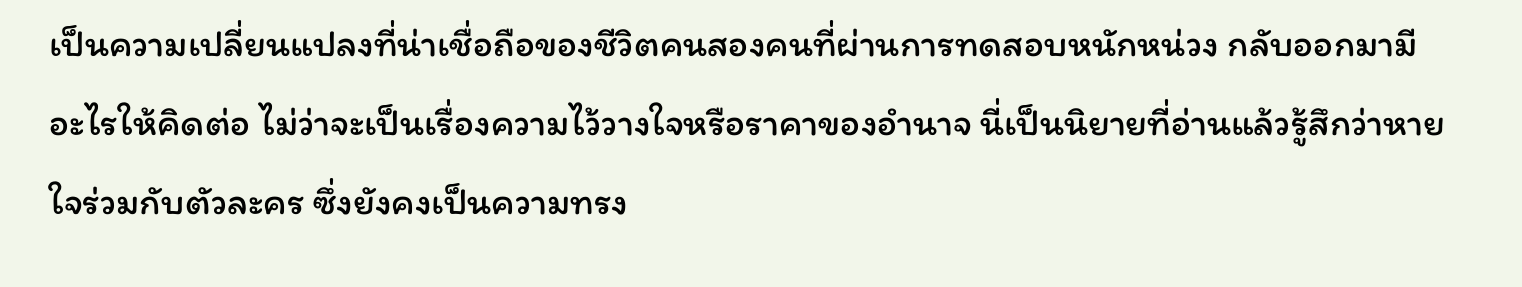เป็นความเปลี่ยนแปลงที่น่าเชื่อถือของชีวิตคนสองคนที่ผ่านการทดสอบหนักหน่วง กลับออกมามีอะไรให้คิดต่อ ไม่ว่าจะเป็นเรื่องความไว้วางใจหรือราคาของอำนาจ นี่เป็นนิยายที่อ่านแล้วรู้สึกว่าหายใจร่วมกับตัวละคร ซึ่งยังคงเป็นความทรง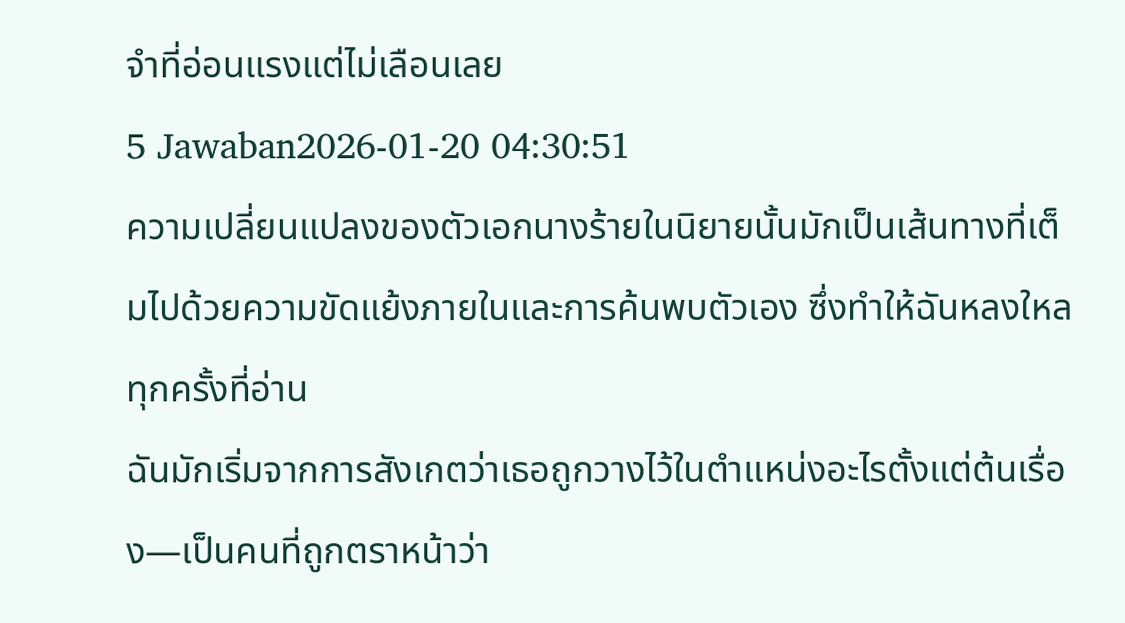จำที่อ่อนแรงแต่ไม่เลือนเลย
5 Jawaban2026-01-20 04:30:51
ความเปลี่ยนแปลงของตัวเอกนางร้ายในนิยายนั้นมักเป็นเส้นทางที่เต็มไปด้วยความขัดแย้งภายในและการค้นพบตัวเอง ซึ่งทำให้ฉันหลงใหลทุกครั้งที่อ่าน
ฉันมักเริ่มจากการสังเกตว่าเธอถูกวางไว้ในตำแหน่งอะไรตั้งแต่ต้นเรื่อง—เป็นคนที่ถูกตราหน้าว่า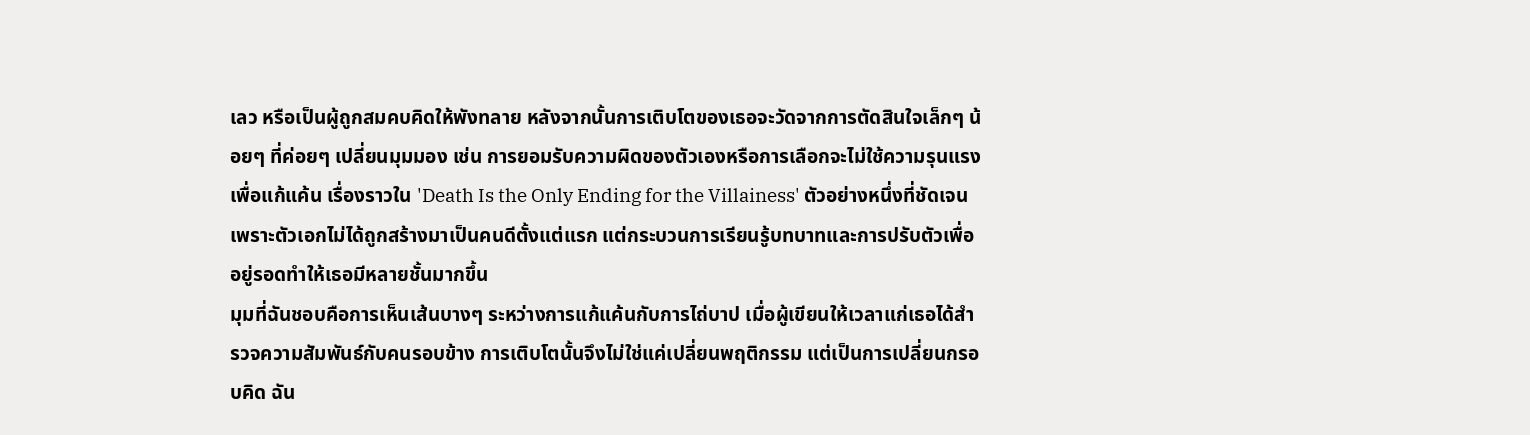เลว หรือเป็นผู้ถูกสมคบคิดให้พังทลาย หลังจากนั้นการเติบโตของเธอจะวัดจากการตัดสินใจเล็กๆ น้อยๆ ที่ค่อยๆ เปลี่ยนมุมมอง เช่น การยอมรับความผิดของตัวเองหรือการเลือกจะไม่ใช้ความรุนแรงเพื่อแก้แค้น เรื่องราวใน 'Death Is the Only Ending for the Villainess' ตัวอย่างหนึ่งที่ชัดเจน เพราะตัวเอกไม่ได้ถูกสร้างมาเป็นคนดีตั้งแต่แรก แต่กระบวนการเรียนรู้บทบาทและการปรับตัวเพื่ออยู่รอดทำให้เธอมีหลายชั้นมากขึ้น
มุมที่ฉันชอบคือการเห็นเส้นบางๆ ระหว่างการแก้แค้นกับการไถ่บาป เมื่อผู้เขียนให้เวลาแก่เธอได้สำรวจความสัมพันธ์กับคนรอบข้าง การเติบโตนั้นจึงไม่ใช่แค่เปลี่ยนพฤติกรรม แต่เป็นการเปลี่ยนกรอบคิด ฉัน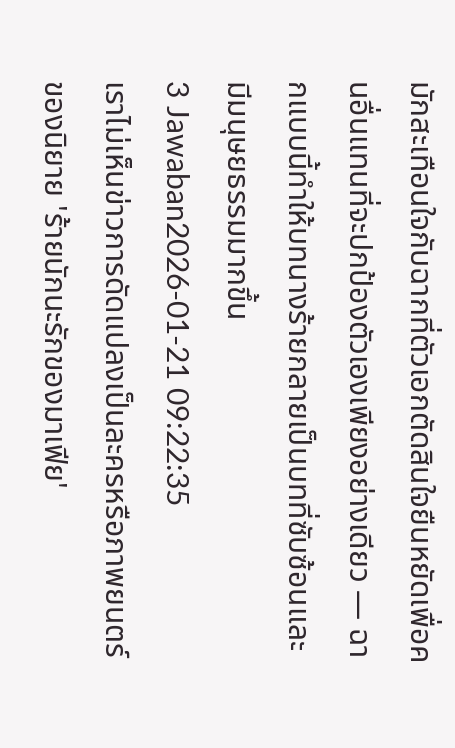มักสะเทือนใจกับฉากที่ตัวเอกตัดสินใจยืนหยัดเพื่อคนอื่นแทนที่จะปกป้องตัวเองเพียงอย่างเดียว — ฉากแบบนี้ทำให้บทนางร้ายกลายเป็นบทที่ซับซ้อนและมีมนุษยธรรมมากขึ้น
3 Jawaban2026-01-21 09:22:35
เราไม่เห็นข่าวการดัดแปลงเป็นละครหรือภาพยนตร์ของนิยาย 'ร้ายนักนะรักของมาเฟีย'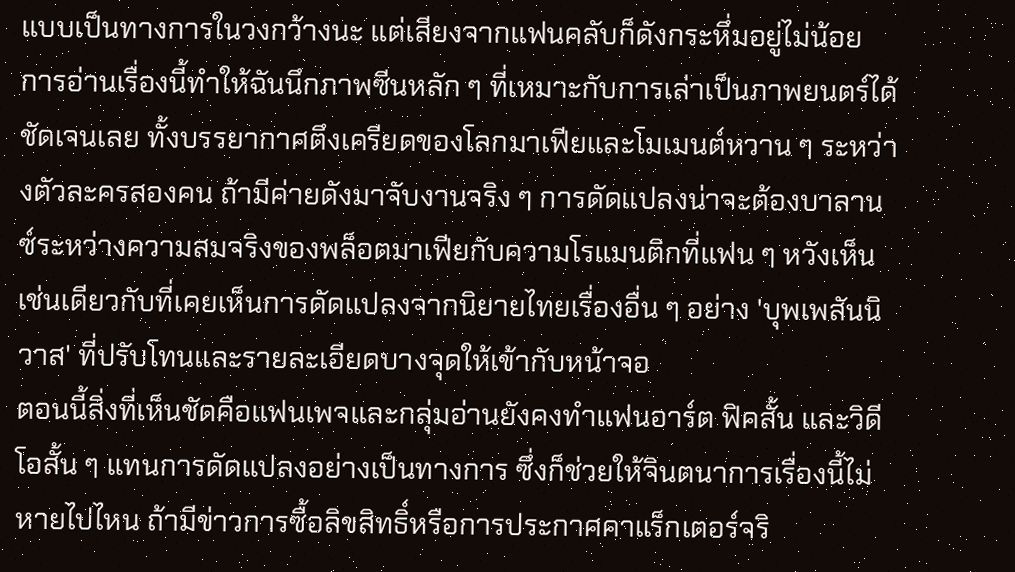แบบเป็นทางการในวงกว้างนะ แต่เสียงจากแฟนคลับก็ดังกระหึ่มอยู่ไม่น้อย
การอ่านเรื่องนี้ทำให้ฉันนึกภาพซีนหลัก ๆ ที่เหมาะกับการเล่าเป็นภาพยนตร์ได้ชัดเจนเลย ทั้งบรรยากาศตึงเครียดของโลกมาเฟียและโมเมนต์หวาน ๆ ระหว่างตัวละครสองคน ถ้ามีค่ายดังมาจับงานจริง ๆ การดัดแปลงน่าจะต้องบาลานซ์ระหว่างความสมจริงของพล็อตมาเฟียกับความโรแมนติกที่แฟน ๆ หวังเห็น เช่นเดียวกับที่เคยเห็นการดัดแปลงจากนิยายไทยเรื่องอื่น ๆ อย่าง 'บุพเพสันนิวาส' ที่ปรับโทนและรายละเอียดบางจุดให้เข้ากับหน้าจอ
ตอนนี้สิ่งที่เห็นชัดคือแฟนเพจและกลุ่มอ่านยังคงทำแฟนอาร์ต ฟิคสั้น และวิดีโอสั้น ๆ แทนการดัดแปลงอย่างเป็นทางการ ซึ่งก็ช่วยให้จินตนาการเรื่องนี้ไม่หายไปไหน ถ้ามีข่าวการซื้อลิขสิทธิ์หรือการประกาศคาแร็กเตอร์จริ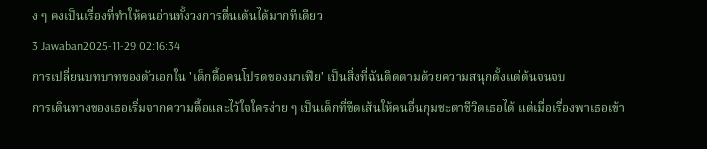ง ๆ คงเป็นเรื่องที่ทำให้คนอ่านทั้งวงการตื่นเต้นได้มากทีเดียว
3 Jawaban2025-11-29 02:16:34
การเปลี่ยนบทบาทของตัวเอกใน 'เด็กดื้อคนโปรดของมาเฟีย' เป็นสิ่งที่ฉันติดตามด้วยความสนุกตั้งแต่ต้นจนจบ
การเดินทางของเธอเริ่มจากความดื้อและไว้ใจใครง่าย ๆ เป็นเด็กที่ขีดเส้นให้คนอื่นกุมชะตาชีวิตเธอได้ แต่เมื่อเรื่องพาเธอเข้า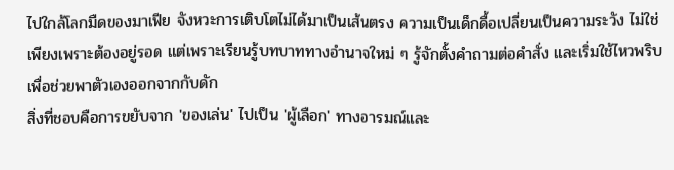ไปใกล้โลกมืดของมาเฟีย จังหวะการเติบโตไม่ได้มาเป็นเส้นตรง ความเป็นเด็กดื้อเปลี่ยนเป็นความระวัง ไม่ใช่เพียงเพราะต้องอยู่รอด แต่เพราะเรียนรู้บทบาททางอำนาจใหม่ ๆ รู้จักตั้งคำถามต่อคำสั่ง และเริ่มใช้ไหวพริบเพื่อช่วยพาตัวเองออกจากกับดัก
สิ่งที่ชอบคือการขยับจาก 'ของเล่น' ไปเป็น 'ผู้เลือก' ทางอารมณ์และ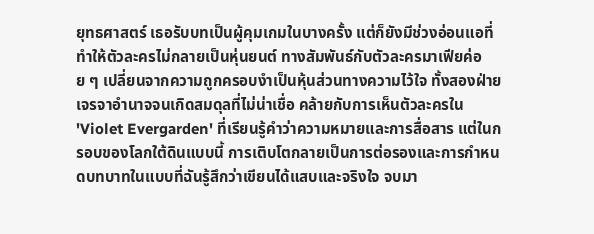ยุทธศาสตร์ เธอรับบทเป็นผู้คุมเกมในบางครั้ง แต่ก็ยังมีช่วงอ่อนแอที่ทำให้ตัวละครไม่กลายเป็นหุ่นยนต์ ทางสัมพันธ์กับตัวละครมาเฟียค่อย ๆ เปลี่ยนจากความถูกครอบงำเป็นหุ้นส่วนทางความไว้ใจ ทั้งสองฝ่ายเจรจาอำนาจจนเกิดสมดุลที่ไม่น่าเชื่อ คล้ายกับการเห็นตัวละครใน 'Violet Evergarden' ที่เรียนรู้คำว่าความหมายและการสื่อสาร แต่ในกรอบของโลกใต้ดินแบบนี้ การเติบโตกลายเป็นการต่อรองและการกำหนดบทบาทในแบบที่ฉันรู้สึกว่าเขียนได้แสบและจริงใจ จบมา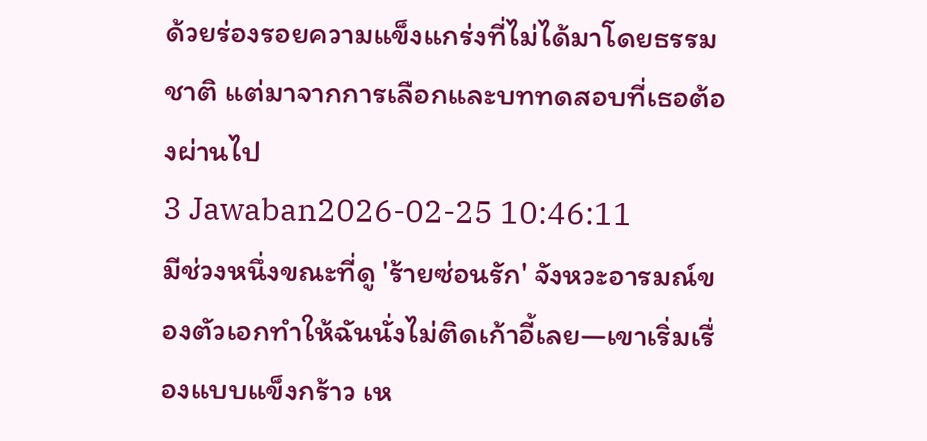ด้วยร่องรอยความแข็งแกร่งที่ไม่ได้มาโดยธรรมชาติ แต่มาจากการเลือกและบททดสอบที่เธอต้องผ่านไป
3 Jawaban2026-02-25 10:46:11
มีช่วงหนึ่งขณะที่ดู 'ร้ายซ่อนรัก' จังหวะอารมณ์ของตัวเอกทำให้ฉันนั่งไม่ติดเก้าอี้เลย—เขาเริ่มเรื่องแบบแข็งกร้าว เห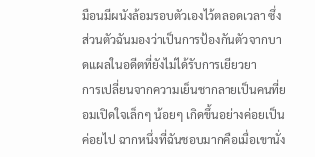มือนมีผนังล้อมรอบตัวเองไว้ตลอดเวลา ซึ่งส่วนตัวฉันมองว่าเป็นการป้องกันตัวจากบาดแผลในอดีตที่ยังไม่ได้รับการเยียวยา
การเปลี่ยนจากความเย็นชากลายเป็นคนที่ยอมเปิดใจเล็กๆ น้อยๆ เกิดขึ้นอย่างค่อยเป็นค่อยไป ฉากหนึ่งที่ฉันชอบมากคือเมื่อเขานั่ง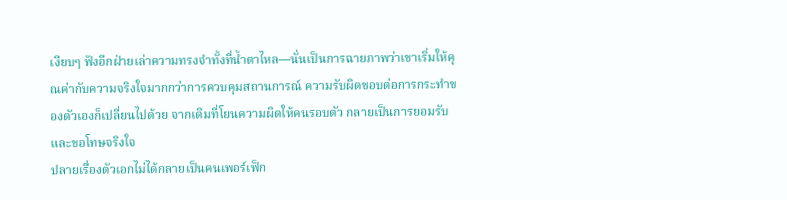เงียบๆ ฟังอีกฝ่ายเล่าความทรงจำทั้งที่น้ำตาไหล—นั่นเป็นการฉายภาพว่าเขาเริ่มให้คุณค่ากับความจริงใจมากกว่าการควบคุมสถานการณ์ ความรับผิดชอบต่อการกระทำของตัวเองก็เปลี่ยนไปด้วย จากเดิมที่โยนความผิดให้คนรอบตัว กลายเป็นการยอมรับและขอโทษจริงใจ
ปลายเรื่องตัวเอกไม่ได้กลายเป็นคนเพอร์เฟ็ก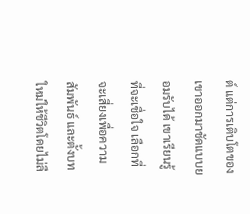ต์ แต่การเติบโตของเขาออกมาชัดแบบยอมรับได้ เขาเรียนรู้ที่จะเชื่อใจ เลือกที่จะเสี่ยงเพื่อความสัมพันธ์ และตั้งบทใหม่ให้ชีวิตโดยไม่ลื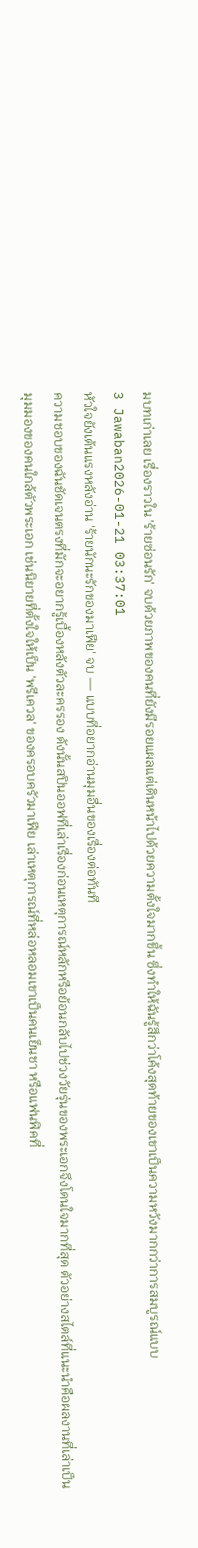มบทเก่าเลย เรื่องราวใน 'ร้ายซ่อนรัก' จบด้วยภาพของคนที่ยังมีรอยแผลแต่เดินหน้าไปด้วยความตั้งใจมากขึ้น ซึ่งทำให้ฉันรู้สึกว่าโค้งสุดท้ายของเขาเป็นความหวังมากกว่าการสมบูรณ์แบบ
3 Jawaban2026-01-21 03:37:01
หัวใจยังเต้นแรงหลังอ่าน 'ร้ายนักนะรักของมาเฟีย' จบ — แบบที่อยากอ่านมุมอื่นของเรื่องต่อทันที
ความชอบของฉันชัดเจนตรงที่มักจะอยากรู้เบื้องหลังตัวละครรอง ดังนั้นสปินออฟที่เล่าเรื่องก่อนเหตุการณ์หลักหรือย้อนกลับไปช่วงวัยรุ่นของพระเอกจึงโดนใจมากที่สุด ตัวอย่างสไตล์ที่แนะนำคือผลงานที่เล่าเป็นมุมมองของคนใกล้ตัวพระเอก เช่นนิยายที่ตั้งใจให้เป็น 'พรีเควล' ของครอบครัวมาเฟีย เล่าเหตุการณ์ที่หล่อหลอมเขาเป็นคนเย็นชา หรือแฟนฟิคที่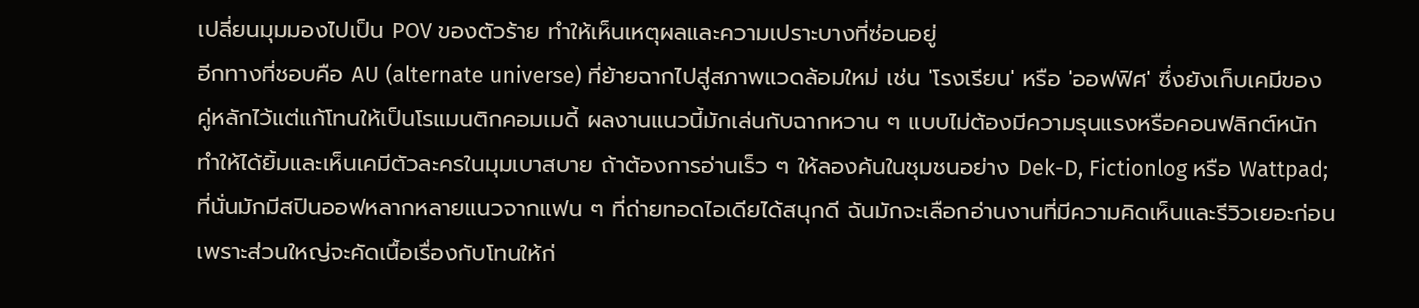เปลี่ยนมุมมองไปเป็น POV ของตัวร้าย ทำให้เห็นเหตุผลและความเปราะบางที่ซ่อนอยู่
อีกทางที่ชอบคือ AU (alternate universe) ที่ย้ายฉากไปสู่สภาพแวดล้อมใหม่ เช่น 'โรงเรียน' หรือ 'ออฟฟิศ' ซึ่งยังเก็บเคมีของคู่หลักไว้แต่แก้โทนให้เป็นโรแมนติกคอมเมดี้ ผลงานแนวนี้มักเล่นกับฉากหวาน ๆ แบบไม่ต้องมีความรุนแรงหรือคอนฟลิกต์หนัก ทำให้ได้ยิ้มและเห็นเคมีตัวละครในมุมเบาสบาย ถ้าต้องการอ่านเร็ว ๆ ให้ลองค้นในชุมชนอย่าง Dek-D, Fictionlog หรือ Wattpad; ที่นั่นมักมีสปินออฟหลากหลายแนวจากแฟน ๆ ที่ถ่ายทอดไอเดียได้สนุกดี ฉันมักจะเลือกอ่านงานที่มีความคิดเห็นและรีวิวเยอะก่อน เพราะส่วนใหญ่จะคัดเนื้อเรื่องกับโทนให้ก่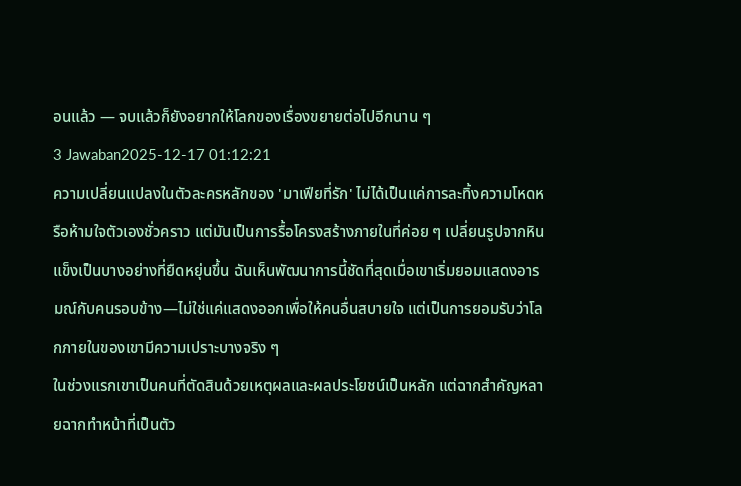อนแล้ว — จบแล้วก็ยังอยากให้โลกของเรื่องขยายต่อไปอีกนาน ๆ
3 Jawaban2025-12-17 01:12:21
ความเปลี่ยนแปลงในตัวละครหลักของ 'มาเฟียที่รัก' ไม่ได้เป็นแค่การละทิ้งความโหดหรือห้ามใจตัวเองชั่วคราว แต่มันเป็นการรื้อโครงสร้างภายในที่ค่อย ๆ เปลี่ยนรูปจากหินแข็งเป็นบางอย่างที่ยืดหยุ่นขึ้น ฉันเห็นพัฒนาการนี้ชัดที่สุดเมื่อเขาเริ่มยอมแสดงอารมณ์กับคนรอบข้าง—ไม่ใช่แค่แสดงออกเพื่อให้คนอื่นสบายใจ แต่เป็นการยอมรับว่าโลกภายในของเขามีความเปราะบางจริง ๆ
ในช่วงแรกเขาเป็นคนที่ตัดสินด้วยเหตุผลและผลประโยชน์เป็นหลัก แต่ฉากสำคัญหลายฉากทำหน้าที่เป็นตัว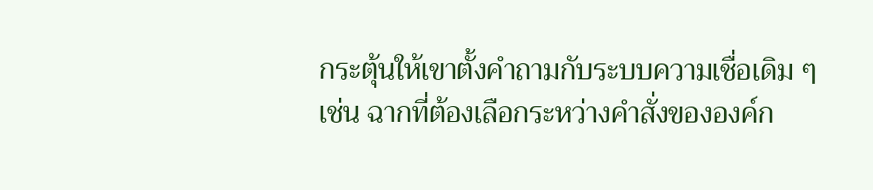กระตุ้นให้เขาตั้งคำถามกับระบบความเชื่อเดิม ๆ เช่น ฉากที่ต้องเลือกระหว่างคำสั่งขององค์ก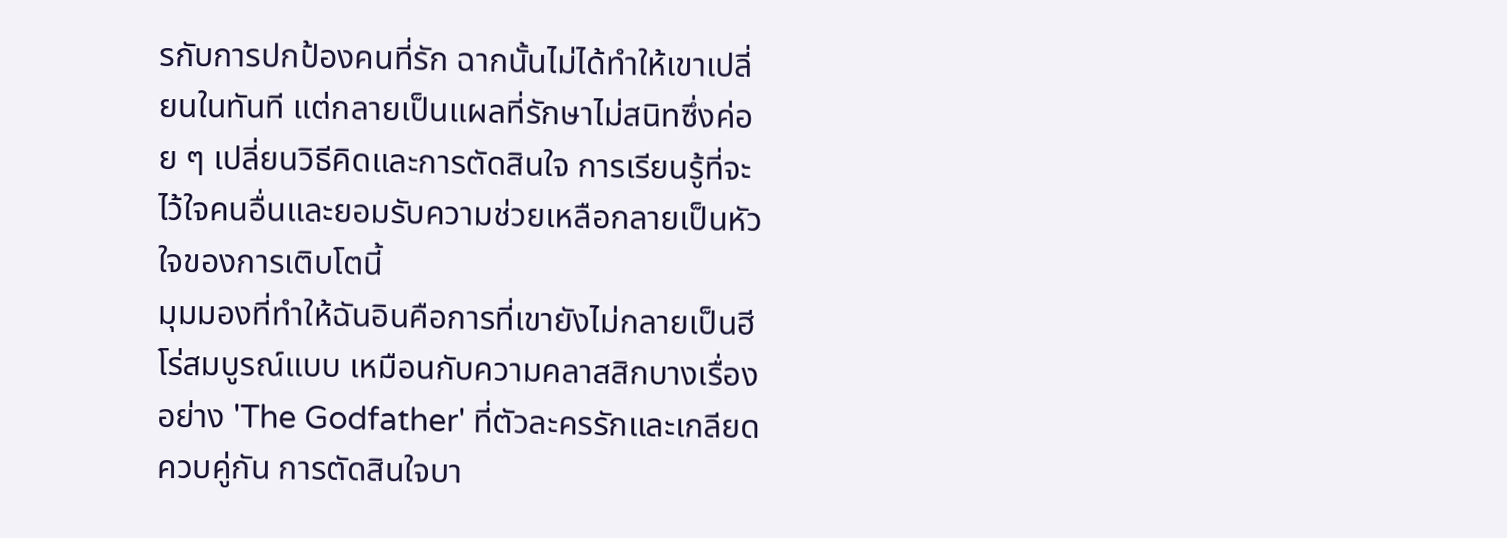รกับการปกป้องคนที่รัก ฉากนั้นไม่ได้ทำให้เขาเปลี่ยนในทันที แต่กลายเป็นแผลที่รักษาไม่สนิทซึ่งค่อย ๆ เปลี่ยนวิธีคิดและการตัดสินใจ การเรียนรู้ที่จะไว้ใจคนอื่นและยอมรับความช่วยเหลือกลายเป็นหัวใจของการเติบโตนี้
มุมมองที่ทำให้ฉันอินคือการที่เขายังไม่กลายเป็นฮีโร่สมบูรณ์แบบ เหมือนกับความคลาสสิกบางเรื่องอย่าง 'The Godfather' ที่ตัวละครรักและเกลียดควบคู่กัน การตัดสินใจบา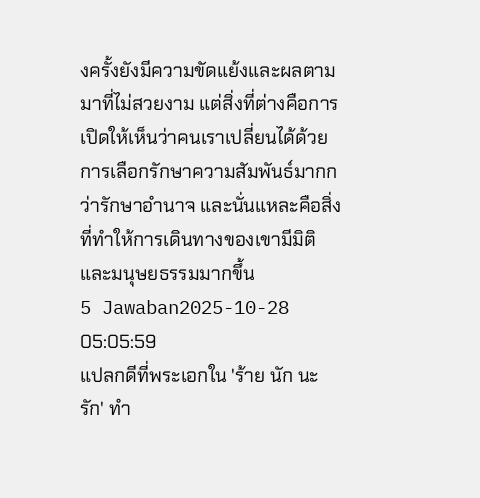งครั้งยังมีความขัดแย้งและผลตามมาที่ไม่สวยงาม แต่สิ่งที่ต่างคือการเปิดให้เห็นว่าคนเราเปลี่ยนได้ด้วยการเลือกรักษาความสัมพันธ์มากกว่ารักษาอำนาจ และนั่นแหละคือสิ่งที่ทำให้การเดินทางของเขามีมิติและมนุษยธรรมมากขึ้น
5 Jawaban2025-10-28 05:05:59
แปลกดีที่พระเอกใน 'ร้าย นัก นะ รัก' ทำ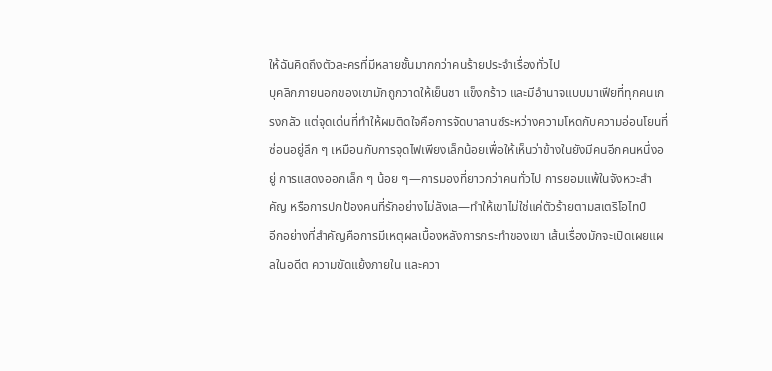ให้ฉันคิดถึงตัวละครที่มีหลายชั้นมากกว่าคนร้ายประจำเรื่องทั่วไป
บุคลิกภายนอกของเขามักถูกวาดให้เย็นชา แข็งกร้าว และมีอำนาจแบบมาเฟียที่ทุกคนเกรงกลัว แต่จุดเด่นที่ทำให้ผมติดใจคือการจัดบาลานซ์ระหว่างความโหดกับความอ่อนโยนที่ซ่อนอยู่ลึก ๆ เหมือนกับการจุดไฟเพียงเล็กน้อยเพื่อให้เห็นว่าข้างในยังมีคนอีกคนหนึ่งอยู่ การแสดงออกเล็ก ๆ น้อย ๆ—การมองที่ยาวกว่าคนทั่วไป การยอมแพ้ในจังหวะสำคัญ หรือการปกป้องคนที่รักอย่างไม่ลังเล—ทำให้เขาไม่ใช่แค่ตัวร้ายตามสเตริโอไทป์
อีกอย่างที่สำคัญคือการมีเหตุผลเบื้องหลังการกระทำของเขา เส้นเรื่องมักจะเปิดเผยแผลในอดีต ความขัดแย้งภายใน และควา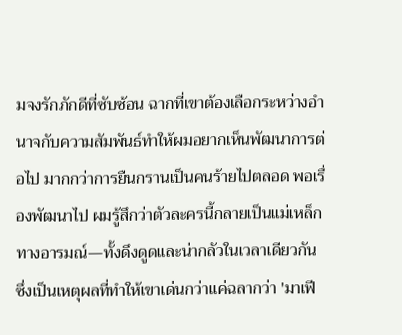มจงรักภักดีที่ซับซ้อน ฉากที่เขาต้องเลือกระหว่างอำนาจกับความสัมพันธ์ทำให้ผมอยากเห็นพัฒนาการต่อไป มากกว่าการยืนกรานเป็นคนร้ายไปตลอด พอเรื่องพัฒนาไป ผมรู้สึกว่าตัวละครนี้กลายเป็นแม่เหล็กทางอารมณ์—ทั้งดึงดูดและน่ากลัวในเวลาเดียวกัน ซึ่งเป็นเหตุผลที่ทำให้เขาเด่นกว่าแค่ฉลากว่า 'มาเฟี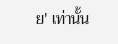ย' เท่านั้น